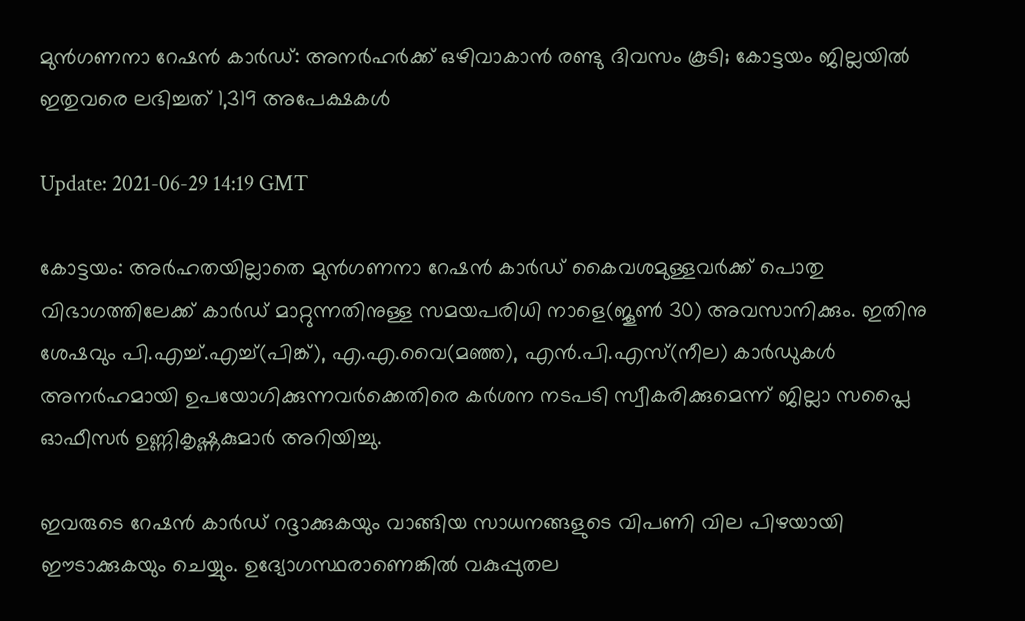മുന്‍ഗണനാ റേഷന്‍ കാര്‍ഡ്: അനര്‍ഹര്‍ക്ക് ഒഴിവാകാന്‍ രണ്ടു ദിവസം കൂടി; കോട്ടയം ജില്ലയില്‍ ഇതുവരെ ലഭിച്ചത് 1,319 അപേക്ഷകള്‍

Update: 2021-06-29 14:19 GMT

കോട്ടയം: അര്‍ഹതയില്ലാതെ മുന്‍ഗണനാ റേഷന്‍ കാര്‍ഡ് കൈവശമുള്ളവര്‍ക്ക് പൊതു വിഭാഗത്തിലേക്ക് കാര്‍ഡ് മാറ്റുന്നതിനുള്ള സമയപരിധി നാളെ(ജൂണ്‍ 30) അവസാനിക്കും. ഇതിനു ശേഷവും പി.എച്ച്.എച്ച്(പിങ്ക്), എ.എ.വൈ(മഞ്ഞ), എന്‍.പി.എസ്(നീല) കാര്‍ഡുകള്‍ അനര്‍ഹമായി ഉപയോഗിക്കുന്നവര്‍ക്കെതിരെ കര്‍ശന നടപടി സ്വീകരിക്കുമെന്ന് ജില്ലാ സപ്ലൈ ഓഫീസര്‍ ഉണ്ണികൃഷ്ണകുമാര്‍ അറിയിച്ചു.

ഇവരുടെ റേഷന്‍ കാര്‍ഡ് റദ്ദാക്കുകയും വാങ്ങിയ സാധനങ്ങളുടെ വിപണി വില പിഴയായി ഈടാക്കുകയും ചെയ്യും. ഉദ്യോഗസ്ഥരാണെങ്കില്‍ വകുപ്പുതല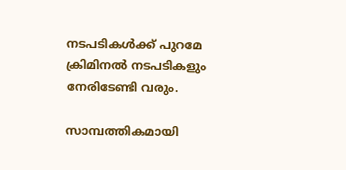നടപടികള്‍ക്ക് പുറമേ ക്രിമിനല്‍ നടപടികളും നേരിടേണ്ടി വരും.

സാമ്പത്തികമായി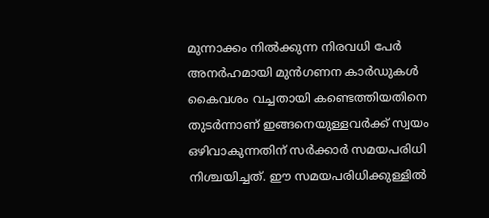മുന്നാക്കം നില്‍ക്കുന്ന നിരവധി പേര്‍ അനര്‍ഹമായി മുന്‍ഗണന കാര്‍ഡുകള്‍ കൈവശം വച്ചതായി കണ്ടെത്തിയതിനെ തുടര്‍ന്നാണ് ഇങ്ങനെയുള്ളവര്‍ക്ക് സ്വയം ഒഴിവാകുന്നതിന് സര്‍ക്കാര്‍ സമയപരിധി നിശ്ചയിച്ചത്. ഈ സമയപരിധിക്കുള്ളില്‍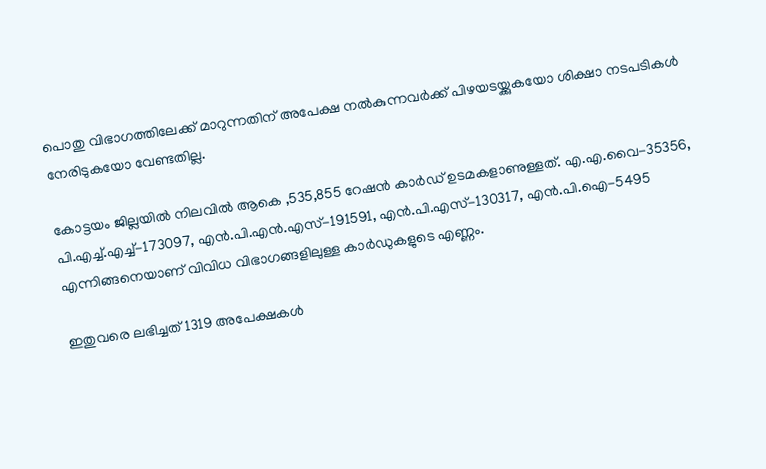പൊതു വിഭാഗത്തിലേക്ക് മാറുന്നതിന് അപേക്ഷ നല്‍കുന്നവര്‍ക്ക് പിഴയടയ്ക്കുകയോ ശിക്ഷാ നടപടികള്‍ നേരിടുകയോ വേണ്ടതില്ല.

കോട്ടയം ജില്ലയില്‍ നിലവില്‍ ആകെ ,535,855 റേഷന്‍ കാര്‍ഡ് ഉടമകളാണുള്ളത്. എ.എ.വൈ-35356, പി.എച്ച്.എച്ച്-173097, എന്‍.പി.എന്‍.എസ്-191591, എന്‍.പി.എസ്-130317, എന്‍.പി.ഐ-5495 എന്നിങ്ങനെയാണ് വിവിധ വിഭാഗങ്ങളിലുള്ള കാര്‍ഡുകളുടെ എണ്ണം.

ഇതുവരെ ലഭിച്ചത് 1319 അപേക്ഷകള്‍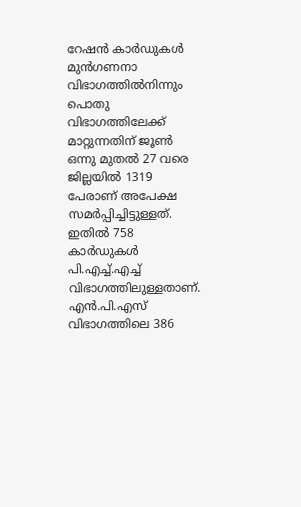റേഷന്‍ കാര്‍ഡുകള്‍ മുന്‍ഗണനാ വിഭാഗത്തില്‍നിന്നും പൊതു വിഭാഗത്തിലേക്ക് മാറ്റുന്നതിന് ജൂണ്‍ ഒന്നു മുതല്‍ 27 വരെ ജില്ലയില്‍ 1319 പേരാണ് അപേക്ഷ സമര്‍പ്പിച്ചിട്ടുള്ളത്. ഇതില്‍ 758 കാര്‍ഡുകള്‍ പി.എച്ച്.എച്ച് വിഭാഗത്തിലുള്ളതാണ്. എന്‍.പി.എസ് വിഭാഗത്തിലെ 386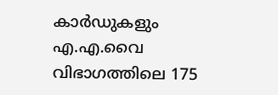കാര്‍ഡുകളും എ.എ.വൈ വിഭാഗത്തിലെ 175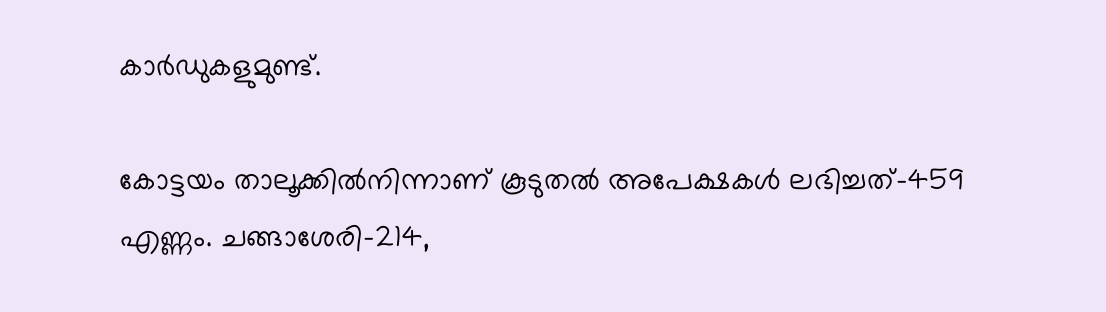കാര്‍ഡുകളുമുണ്ട്.

കോട്ടയം താലൂക്കില്‍നിന്നാണ് കൂടുതല്‍ അപേക്ഷകള്‍ ലഭിച്ചത്-459 എണ്ണം. ചങ്ങാശേരി-214,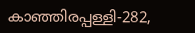കാഞ്ഞിരപ്പള്ളി-282,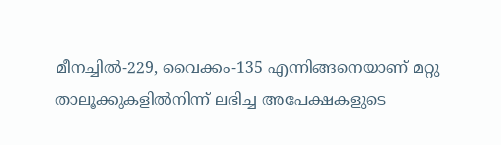മീനച്ചില്‍-229, വൈക്കം-135 എന്നിങ്ങനെയാണ് മറ്റു താലൂക്കുകളില്‍നിന്ന് ലഭിച്ച അപേക്ഷകളുടെ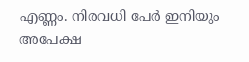എണ്ണം. നിരവധി പേര്‍ ഇനിയും അപേക്ഷ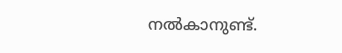നല്‍കാനുണ്ട്.